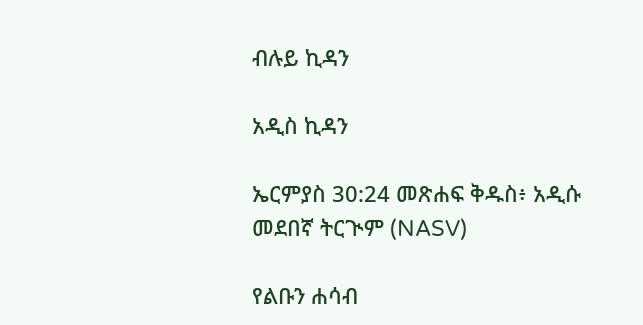ብሉይ ኪዳን

አዲስ ኪዳን

ኤርምያስ 30:24 መጽሐፍ ቅዱስ፥ አዲሱ መደበኛ ትርጒም (NASV)

የልቡን ሐሳብ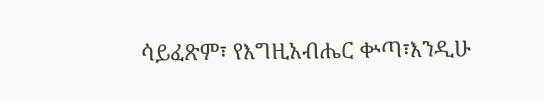ሳይፈጽም፣ የእግዚአብሔር ቍጣ፣እንዲሁ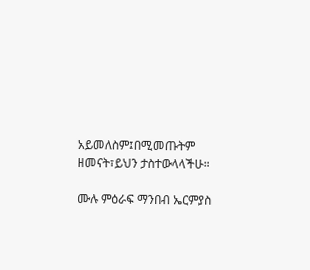አይመለስም፤በሚመጡትም ዘመናት፣ይህን ታስተውላላችሁ።

ሙሉ ምዕራፍ ማንበብ ኤርምያስ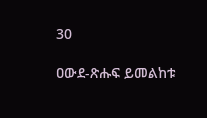30

ዐውደ-ጽሑፍ ይመልከቱ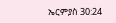ኤርምያስ 30:24